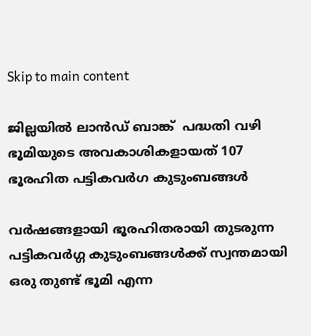Skip to main content

ജില്ലയില്‍ ലാന്‍ഡ് ബാങ്ക്  പദ്ധതി വഴി ഭൂമിയുടെ അവകാശികളായത് 107 ഭൂരഹിത പട്ടികവര്‍ഗ കുടുംബങ്ങള്‍

വര്‍ഷങ്ങളായി ഭൂരഹിതരായി തുടരുന്ന പട്ടികവര്‍ഗ്ഗ കുടുംബങ്ങള്‍ക്ക് സ്വന്തമായി ഒരു തുണ്ട് ഭൂമി എന്ന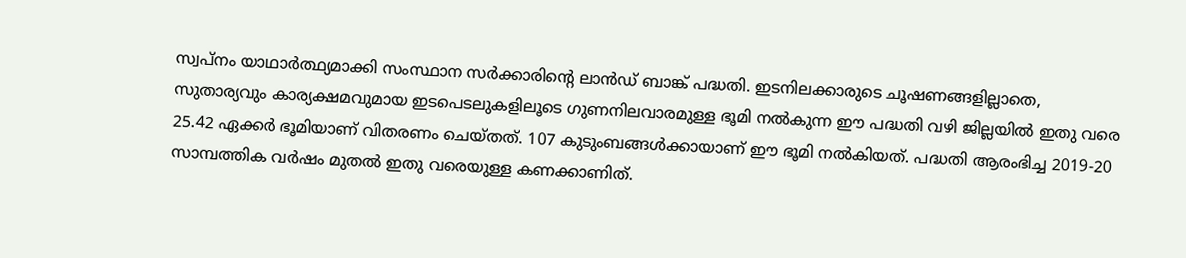സ്വപ്നം യാഥാര്‍ത്ഥ്യമാക്കി സംസ്ഥാന സര്‍ക്കാരിന്റെ ലാന്‍ഡ് ബാങ്ക് പദ്ധതി. ഇടനിലക്കാരുടെ ചൂഷണങ്ങളില്ലാതെ, സുതാര്യവും കാര്യക്ഷമവുമായ ഇടപെടലുകളിലൂടെ ഗുണനിലവാരമുള്ള ഭൂമി നല്‍കുന്ന ഈ പദ്ധതി വഴി ജില്ലയില്‍ ഇതു വരെ 25.42 ഏക്കര്‍ ഭൂമിയാണ് വിതരണം ചെയ്തത്. 107 കുടുംബങ്ങള്‍ക്കായാണ് ഈ ഭൂമി നല്‍കിയത്. പദ്ധതി ആരംഭിച്ച 2019-20 സാമ്പത്തിക വര്‍ഷം മുതല്‍ ഇതു വരെയുള്ള കണക്കാണിത്.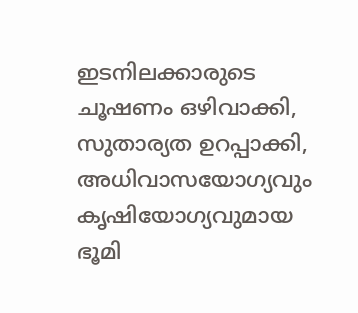ഇടനിലക്കാരുടെ ചൂഷണം ഒഴിവാക്കി, സുതാര്യത ഉറപ്പാക്കി, അധിവാസയോഗ്യവും കൃഷിയോഗ്യവുമായ ഭൂമി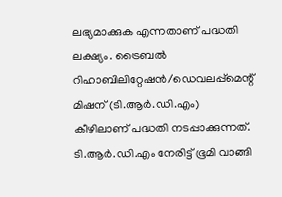ലഭ്യമാക്കുക എന്നതാണ് പദ്ധതി ലക്ഷ്യം. ട്രൈബല്‍ റിഹാബിലിറ്റേഷന്‍/ഡെവലപ്പ്‌മെന്റ് മിഷന് (ടി.ആര്‍.ഡി.എം) കീഴിലാണ് പദ്ധതി നടപ്പാക്കുന്നത്. ടി.ആര്‍.ഡി.എം നേരിട്ട് ഭൂമി വാങ്ങി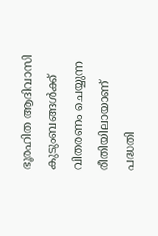ഭൂരഹിത ആദിവാസി കുടുംബങ്ങള്‍ക്ക് വിതരണം ചെയ്യുന്ന രീതിയിലായാണ് പദ്ധതി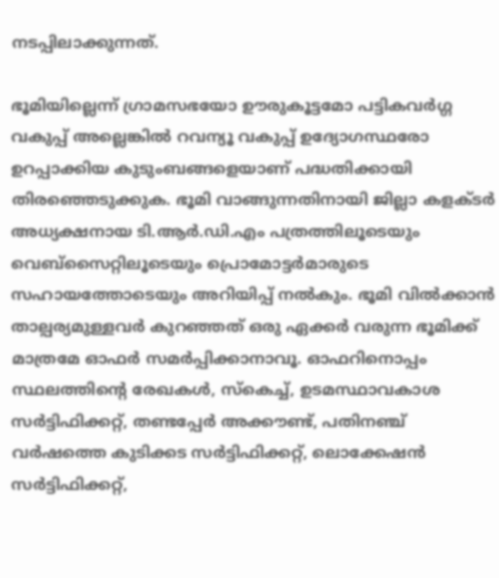നടപ്പിലാക്കുന്നത്.

ഭൂമിയില്ലെന്ന് ഗ്രാമസഭയോ ഊരുകൂട്ടമോ പട്ടികവര്‍ഗ്ഗ വകുപ്പ് അല്ലെങ്കില്‍ റവന്യൂ വകുപ്പ് ഉദ്യോഗസ്ഥരോ ഉറപ്പാക്കിയ കുടുംബങ്ങളെയാണ് പദ്ധതിക്കായി തിരഞ്ഞെടുക്കുക. ഭൂമി വാങ്ങുന്നതിനായി ജില്ലാ കളക്ടര്‍ അധ്യക്ഷനായ ടി.ആര്‍.ഡി.എം പത്രത്തിലൂടെയും വെബ്‌സൈറ്റിലൂടെയും പ്രൊമോട്ടര്‍മാരുടെ സഹായത്തോടെയും അറിയിപ്പ് നല്‍കും. ഭൂമി വില്‍ക്കാന്‍ താല്പര്യമുള്ളവര്‍ കുറഞ്ഞത് ഒരു ഏക്കര്‍ വരുന്ന ഭൂമിക്ക് മാത്രമേ ഓഫര്‍ സമര്‍പ്പിക്കാനാവൂ. ഓഫറിനൊപ്പം സ്ഥലത്തിന്റെ രേഖകള്‍, സ്‌കെച്ച്, ഉടമസ്ഥാവകാശ സര്‍ട്ടിഫിക്കറ്റ്, തണ്ടപ്പേര്‍ അക്കൗണ്ട്, പതിനഞ്ച് വര്‍ഷത്തെ കുടിക്കട സര്‍ട്ടിഫിക്കറ്റ്, ലൊക്കേഷന്‍ സര്‍ട്ടിഫിക്കറ്റ്,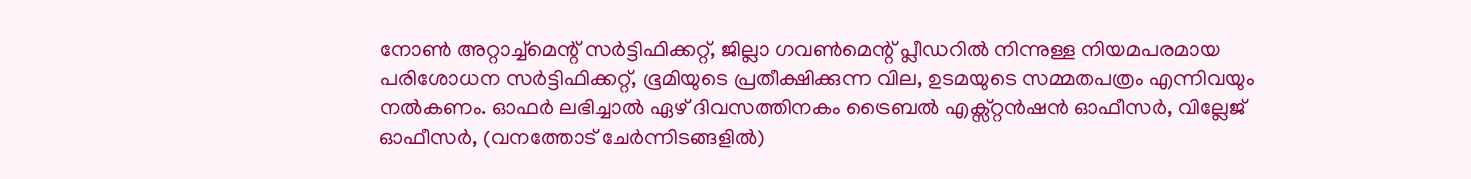നോണ്‍ അറ്റാച്ച്‌മെന്റ് സര്‍ട്ടിഫിക്കറ്റ്, ജില്ലാ ഗവണ്‍മെന്റ് പ്ലീഡറില്‍ നിന്നുള്ള നിയമപരമായ പരിശോധന സര്‍ട്ടിഫിക്കറ്റ്, ഭൂമിയുടെ പ്രതീക്ഷിക്കുന്ന വില, ഉടമയുടെ സമ്മതപത്രം എന്നിവയും നല്‍കണം. ഓഫര്‍ ലഭിച്ചാല്‍ ഏഴ് ദിവസത്തിനകം ട്രൈബല്‍ എക്സ്റ്റന്‍ഷന്‍ ഓഫീസര്‍, വില്ലേജ് ഓഫീസര്‍, (വനത്തോട് ചേര്‍ന്നിടങ്ങളില്‍)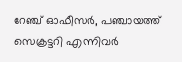റേഞ്ച് ഓഫീസര്‍, പഞ്ചായത്ത് സെക്രട്ടറി എന്നിവര്‍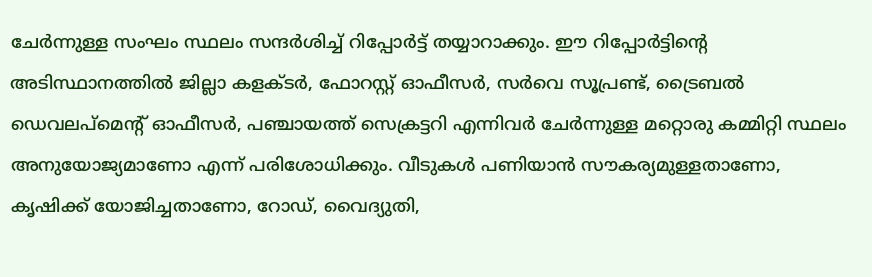ചേര്‍ന്നുള്ള സംഘം സ്ഥലം സന്ദര്‍ശിച്ച് റിപ്പോര്‍ട്ട് തയ്യാറാക്കും. ഈ റിപ്പോര്‍ട്ടിന്റെ അടിസ്ഥാനത്തില്‍ ജില്ലാ കളക്ടര്‍, ഫോറസ്റ്റ് ഓഫീസര്‍, സര്‍വെ സൂപ്രണ്ട്, ട്രൈബല്‍ ഡെവലപ്മെന്റ് ഓഫീസര്‍, പഞ്ചായത്ത് സെക്രട്ടറി എന്നിവര്‍ ചേര്‍ന്നുള്ള മറ്റൊരു കമ്മിറ്റി സ്ഥലം അനുയോജ്യമാണോ എന്ന് പരിശോധിക്കും. വീടുകള്‍ പണിയാന്‍ സൗകര്യമുള്ളതാണോ, കൃഷിക്ക് യോജിച്ചതാണോ, റോഡ്, വൈദ്യുതി,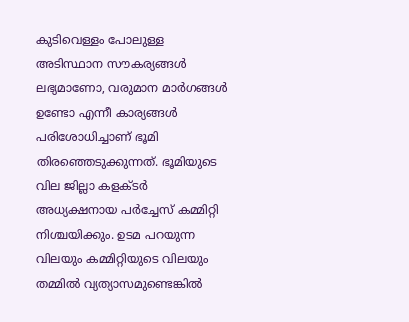കുടിവെള്ളം പോലുള്ള അടിസ്ഥാന സൗകര്യങ്ങള്‍ ലഭ്യമാണോ, വരുമാന മാര്‍ഗങ്ങള്‍ ഉണ്ടോ എന്നീ കാര്യങ്ങള്‍ പരിശോധിച്ചാണ് ഭൂമി തിരഞ്ഞെടുക്കുന്നത്. ഭൂമിയുടെ വില ജില്ലാ കളക്ടര്‍ അധ്യക്ഷനായ പര്‍ച്ചേസ് കമ്മിറ്റി നിശ്ചയിക്കും. ഉടമ പറയുന്ന വിലയും കമ്മിറ്റിയുടെ വിലയും തമ്മില്‍ വ്യത്യാസമുണ്ടെങ്കില്‍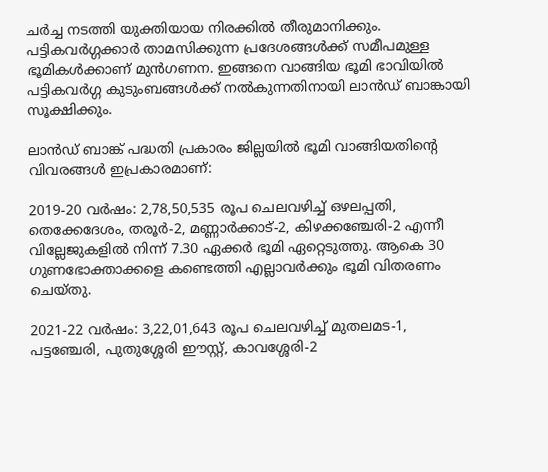ചര്‍ച്ച നടത്തി യുക്തിയായ നിരക്കില്‍ തീരുമാനിക്കും. പട്ടികവര്‍ഗ്ഗക്കാര്‍ താമസിക്കുന്ന പ്രദേശങ്ങള്‍ക്ക് സമീപമുള്ള ഭൂമികള്‍ക്കാണ് മുന്‍ഗണന. ഇങ്ങനെ വാങ്ങിയ ഭൂമി ഭാവിയില്‍ പട്ടികവര്‍ഗ്ഗ കുടുംബങ്ങള്‍ക്ക് നല്‍കുന്നതിനായി ലാന്‍ഡ് ബാങ്കായി സൂക്ഷിക്കും.

ലാന്‍ഡ് ബാങ്ക് പദ്ധതി പ്രകാരം ജില്ലയില്‍ ഭൂമി വാങ്ങിയതിന്റെ വിവരങ്ങള്‍ ഇപ്രകാരമാണ്:

2019-20 വര്‍ഷം: 2,78,50,535 രൂപ ചെലവഴിച്ച് ഒഴലപ്പതി, തെക്കേദേശം, തരൂര്‍-2, മണ്ണാര്‍ക്കാട്-2, കിഴക്കഞ്ചേരി-2 എന്നീ വില്ലേജുകളില്‍ നിന്ന് 7.30 ഏക്കര്‍ ഭൂമി ഏറ്റെടുത്തു. ആകെ 30 ഗുണഭോക്താക്കളെ കണ്ടെത്തി എല്ലാവര്‍ക്കും ഭൂമി വിതരണം ചെയ്തു.

2021-22 വര്‍ഷം: 3,22,01,643 രൂപ ചെലവഴിച്ച് മുതലമട-1, പട്ടഞ്ചേരി, പുതുശ്ശേരി ഈസ്റ്റ്, കാവശ്ശേരി-2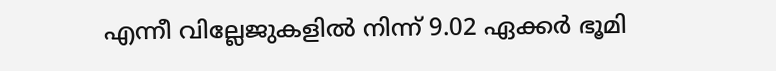എന്നീ വില്ലേജുകളില്‍ നിന്ന് 9.02 ഏക്കര്‍ ഭൂമി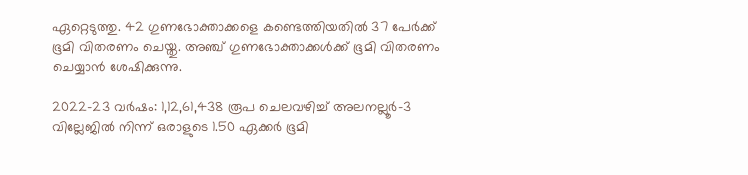ഏറ്റെടുത്തു. 42 ഗുണഭോക്താക്കളെ കണ്ടെത്തിയതില്‍ 37 പേര്‍ക്ക് ഭൂമി വിതരണം ചെയ്തു. അഞ്ച് ഗുണഭോക്താക്കള്‍ക്ക് ഭൂമി വിതരണം ചെയ്യാന്‍ ശേഷിക്കുന്നു.

2022-23 വര്‍ഷം: 1,12,61,438 രൂപ ചെലവഴിച്ച് അലനല്ലൂര്‍-3 വില്ലേജില്‍ നിന്ന് ഒരാളുടെ 1.50 ഏക്കര്‍ ഭൂമി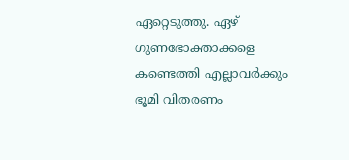ഏറ്റെടുത്തു. ഏഴ് ഗുണഭോക്താക്കളെ കണ്ടെത്തി എല്ലാവര്‍ക്കും ഭൂമി വിതരണം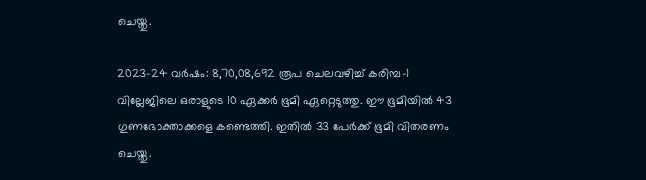ചെയ്തു.

2023-24 വര്‍ഷം: 8,70,08,692 രൂപ ചെലവഴിച്ച് കരിമ്പ-1 വില്ലേജിലെ ഒരാളുടെ 10 ഏക്കര്‍ ഭൂമി ഏറ്റെടുത്തു. ഈ ഭൂമിയില്‍ 43 ഗുണഭോക്താക്കളെ കണ്ടെത്തി. ഇതില്‍ 33 പേര്‍ക്ക് ഭൂമി വിതരണം ചെയ്തു.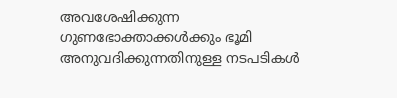അവശേഷിക്കുന്ന ഗുണഭോക്താക്കള്‍ക്കും ഭൂമി അനുവദിക്കുന്നതിനുള്ള നടപടികള്‍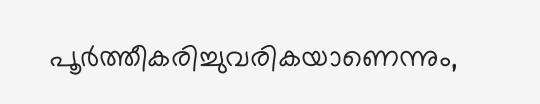പൂര്‍ത്തീകരിച്ചുവരികയാണെന്നും,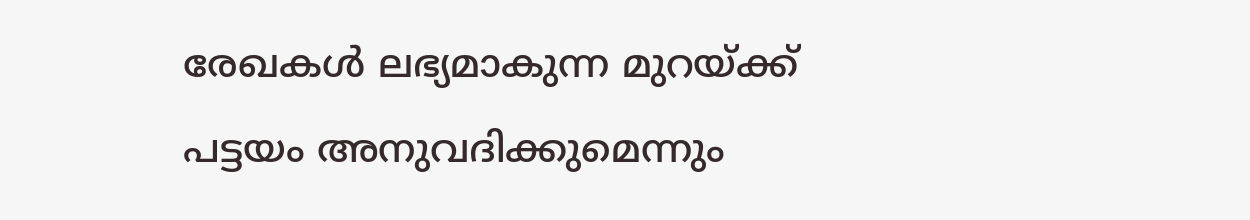രേഖകള്‍ ലഭ്യമാകുന്ന മുറയ്ക്ക് പട്ടയം അനുവദിക്കുമെന്നും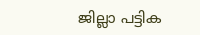ജില്ലാ പട്ടിക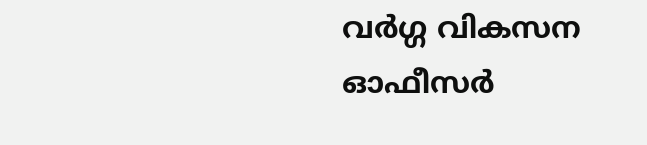വര്‍ഗ്ഗ വികസന ഓഫീസര്‍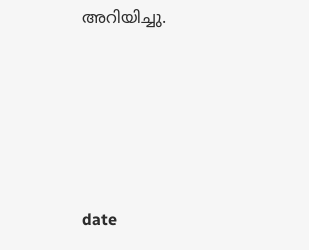അറിയിച്ചു.





date